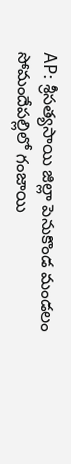AP: శ్రీసత్యసాయి జిల్లా పెనుకొండ మండలం సోమందేపల్లిలో గంజాయి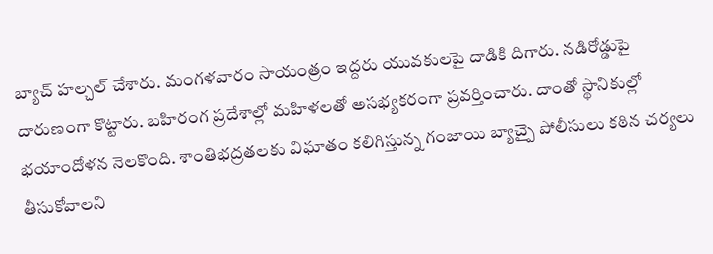బ్యాచ్ హల్చల్ చేశారు. మంగళవారం సాయంత్రం ఇద్దరు యువకులపై దాడికి దిగారు. నడిరోడ్డుపై దారుణంగా కొట్టారు. బహిరంగ ప్రదేశాల్లో మహిళలతో అసభ్యకరంగా ప్రవర్తించారు. దాంతో స్థానికుల్లో భయాందోళన నెలకొంది. శాంతిభద్రతలకు విఘాతం కలిగిస్తున్న గంజాయి బ్యాచ్పై పోలీసులు కఠిన చర్యలు తీసుకోవాలని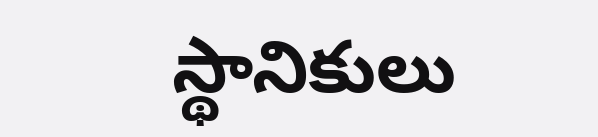స్థానికులు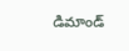డిమాండ్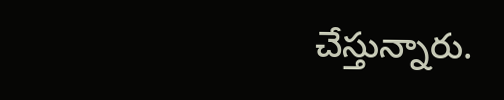చేస్తున్నారు.